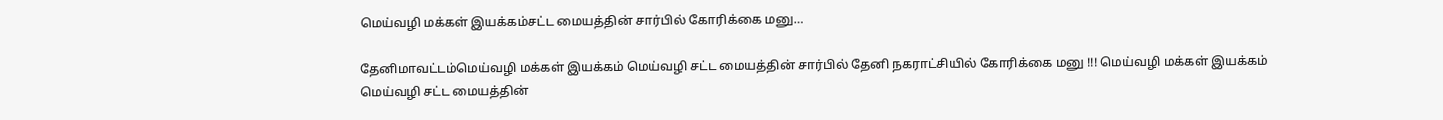மெய்வழி மக்கள் இயக்கம்சட்ட மையத்தின் சார்பில் கோரிக்கை மனு…

தேனிமாவட்டம்மெய்வழி மக்கள் இயக்கம் மெய்வழி சட்ட மையத்தின் சார்பில் தேனி நகராட்சியில் கோரிக்கை மனு !!! மெய்வழி மக்கள் இயக்கம் மெய்வழி சட்ட மையத்தின்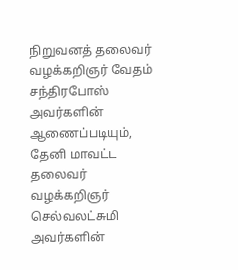நிறுவனத் தலைவர் வழக்கறிஞர் வேதம் சந்திரபோஸ் அவர்களின் ஆணைப்படியும், தேனி மாவட்ட தலைவர் வழக்கறிஞர் செல்வலட்சுமி அவர்களின்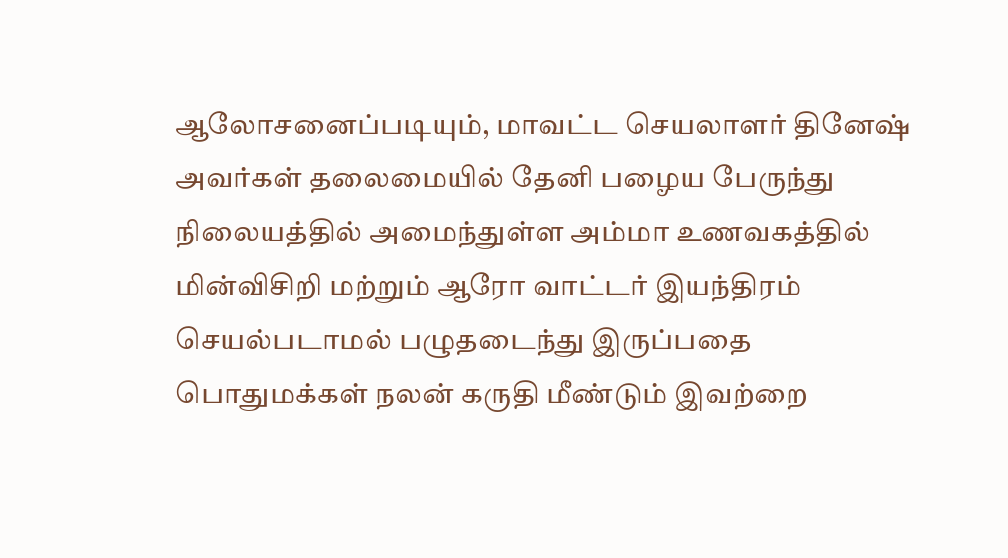ஆலோசனைப்படியும், மாவட்ட செயலாளர் தினேஷ் அவர்கள் தலைமையில் தேனி பழைய பேருந்து நிலையத்தில் அமைந்துள்ள அம்மா உணவகத்தில் மின்விசிறி மற்றும் ஆரோ வாட்டர் இயந்திரம் செயல்படாமல் பழுதடைந்து இருப்பதை பொதுமக்கள் நலன் கருதி மீண்டும் இவற்றை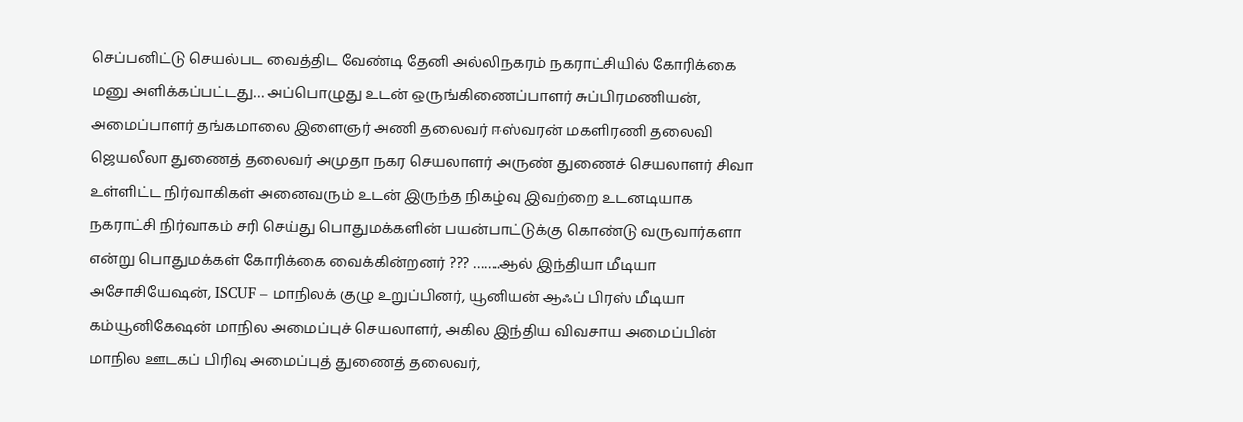செப்பனிட்டு செயல்பட வைத்திட வேண்டி தேனி அல்லிநகரம் நகராட்சியில் கோரிக்கை மனு அளிக்கப்பட்டது… அப்பொழுது உடன் ஒருங்கிணைப்பாளர் சுப்பிரமணியன், அமைப்பாளர் தங்கமாலை இளைஞர் அணி தலைவர் ஈஸ்வரன் மகளிரணி தலைவி ஜெயலீலா துணைத் தலைவர் அமுதா நகர செயலாளர் அருண் துணைச் செயலாளர் சிவா உள்ளிட்ட நிர்வாகிகள் அனைவரும் உடன் இருந்த நிகழ்வு இவற்றை உடனடியாக நகராட்சி நிர்வாகம் சரி செய்து பொதுமக்களின் பயன்பாட்டுக்கு கொண்டு வருவார்களா என்று பொதுமக்கள் கோரிக்கை வைக்கின்றனர் ??? ……..ஆல் இந்தியா மீடியா அசோசியேஷன், ISCUF – மாநிலக் குழு உறுப்பினர், யூனியன் ஆஃப் பிரஸ் மீடியா கம்யூனிகேஷன் மாநில அமைப்புச் செயலாளர், அகில இந்திய விவசாய அமைப்பின் மாநில ஊடகப் பிரிவு அமைப்புத் துணைத் தலைவர்,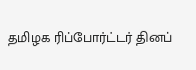தமிழக ரிப்போர்ட்டர் தினப்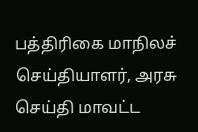பத்திரிகை மாநிலச் செய்தியாளர், அரசு செய்தி மாவட்ட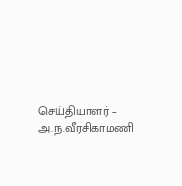செய்தியாளர் – அ.ந.வீரசிகாமணி